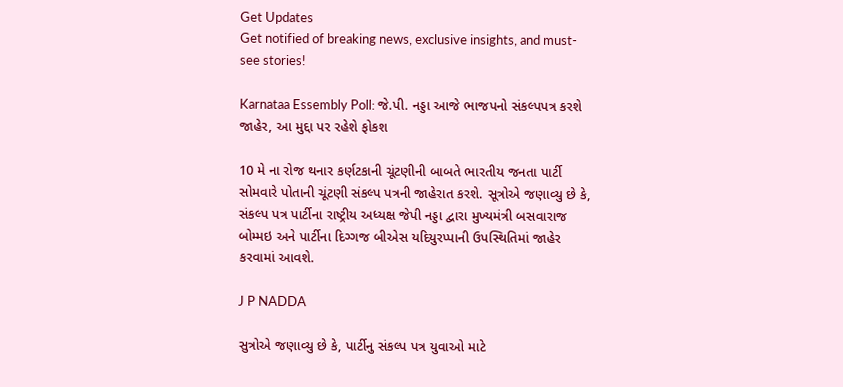Get Updates
Get notified of breaking news, exclusive insights, and must-see stories!

Karnataa Essembly Poll: જે.પી. નડ્ડા આજે ભાજપનો સંકલ્પપત્ર કરશે જાહેર, આ મુદ્દા પર રહેશે ફોકશ

10 મે ના રોજ થનાર કર્ણટકાની ચૂંટણીની બાબતે ભારતીય જનતા પાર્ટી સોમવારે પોતાની ચૂંટણી સંકલ્પ પત્રની જાહેરાત કરશે. સૂત્રોએ જણાવ્યુ છે કે, સંકલ્પ પત્ર પાર્ટીના રાષ્ટ્રીય અધ્યક્ષ જેપી નડ્ડા દ્વારા મુખ્યમંત્રી બસવારાજ બોમ્મઇ અને પાર્ટીના દિગ્ગજ બીએસ યદિયુરપ્પાની ઉપસ્થિતિમાં જાહેર કરવામાં આવશે.

J P NADDA

સુત્રોએ જણાવ્યુ છે કે, પાર્ટીનુ સંકલ્પ પત્ર યુવાઓ માટે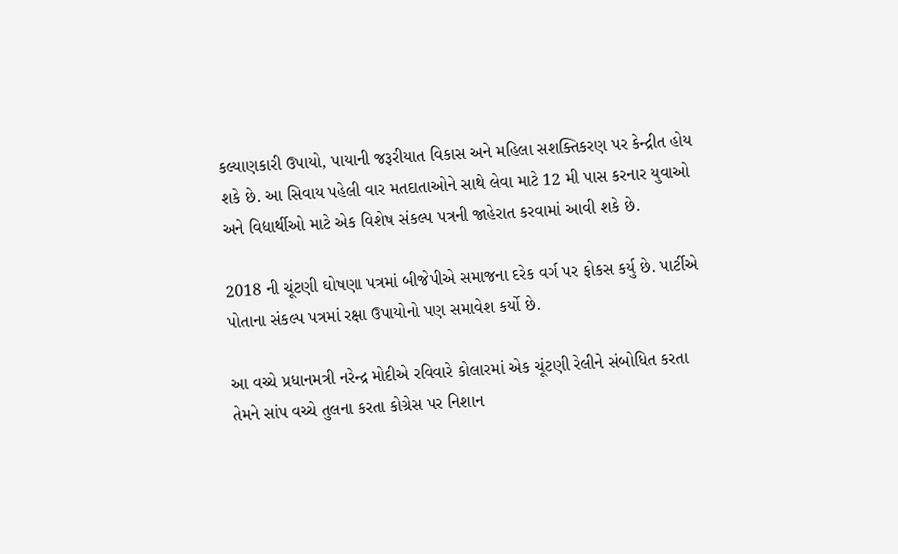કલ્યાણકારી ઉપાયો, પાયાની જરૂરીયાત વિકાસ અને મહિલા સશક્તિકરણ પર કેન્દ્રીત હોય શકે છે. આ સિવાય પહેલી વાર મતદાતાઓને સાથે લેવા માટે 12 મી પાસ કરનાર યુવાઓ અને વિદ્યાર્થીઓ માટે એક વિશેષ સંકલ્પ પત્રની જાહેરાત કરવામાં આવી શકે છે.

2018 ની ચૂંટણી ઘોષણા પત્રમાં બીજેપીએ સમાજના દરેક વર્ગ પર ફોકસ કર્યુ છે. પાર્ટીએ પોતાના સંકલ્પ પત્રમાં રક્ષા ઉપાયોનો પણ સમાવેશ કર્યો છે.

આ વચ્ચે પ્રધાનમત્રી નરેન્દ્ર મોદીએ રવિવારે કોલારમાં એક ચૂંટણી રેલીને સંબોધિત કરતા તેમને સાંપ વચ્ચે તુલના કરતા કોગ્રેસ પર નિશાન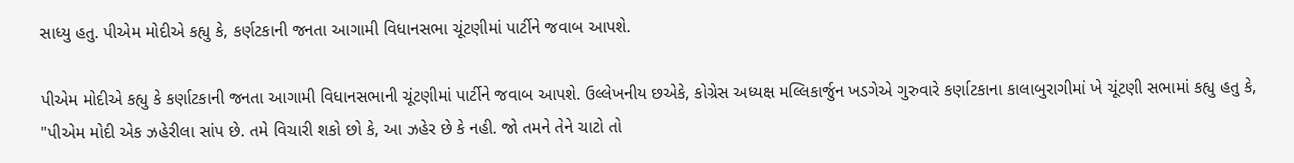સાધ્યુ હતુ. પીએમ મોદીએ કહ્યુ કે, કર્ણટકાની જનતા આગામી વિધાનસભા ચૂંટણીમાં પાર્ટીને જવાબ આપશે.

પીએમ મોદીએ કહ્યુ કે કર્ણાટકાની જનતા આગામી વિધાનસભાની ચૂંટણીમાં પાર્ટીને જવાબ આપશે. ઉલ્લેખનીય છએકે, કોગ્રેસ અધ્યક્ષ મલ્લિકાર્જુન ખડગેએ ગુરુવારે કર્ણાટકાના કાલાબુરાગીમાં ખે ચૂંટણી સભામાં કહ્યુ હતુ કે, "પીએમ મોદી એક ઝહેરીલા સાંપ છે. તમે વિચારી શકો છો કે, આ ઝહેર છે કે નહી. જો તમને તેને ચાટો તો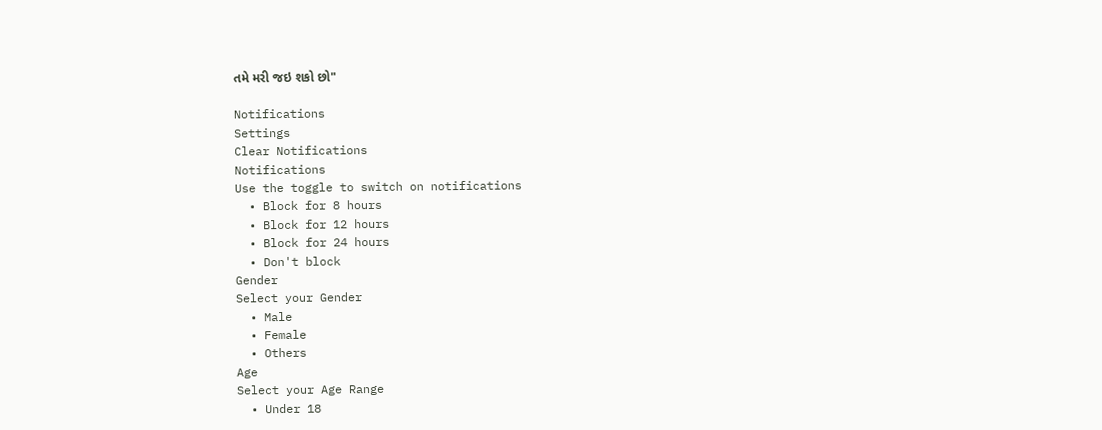તમે મરી જઇ શકો છો"

Notifications
Settings
Clear Notifications
Notifications
Use the toggle to switch on notifications
  • Block for 8 hours
  • Block for 12 hours
  • Block for 24 hours
  • Don't block
Gender
Select your Gender
  • Male
  • Female
  • Others
Age
Select your Age Range
  • Under 18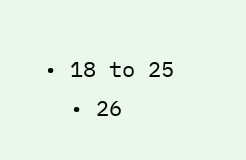• 18 to 25
  • 26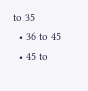to 35
  • 36 to 45
  • 45 to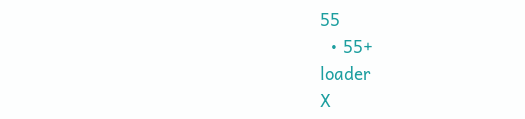55
  • 55+
loader
X